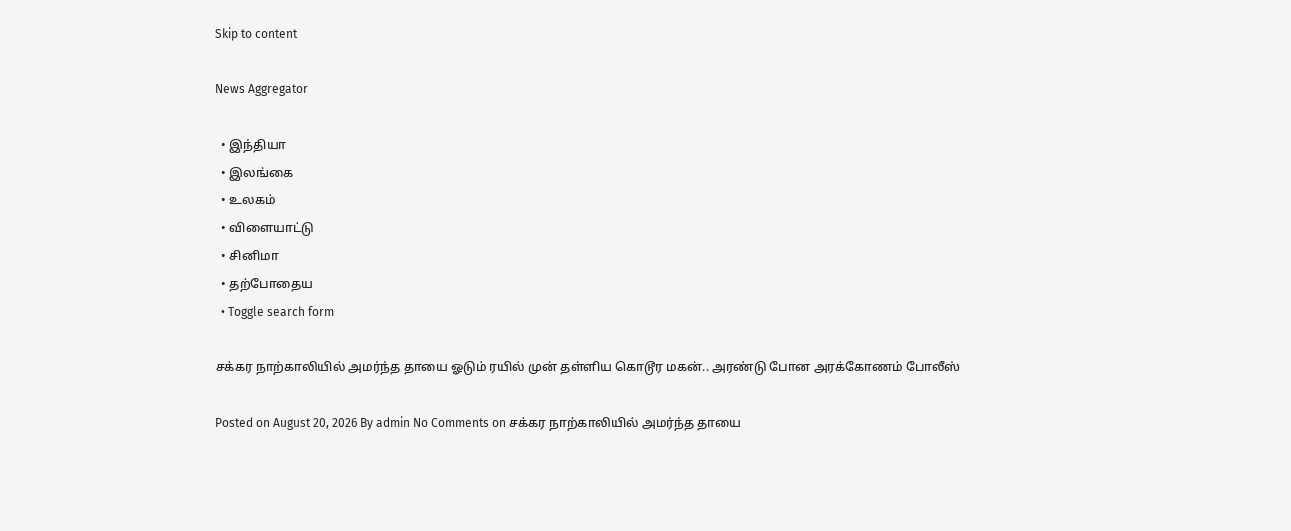Skip to content

News Aggregator

  • இந்தியா
  • இலங்கை
  • உலகம்
  • விளையாட்டு
  • சினிமா
  • தற்போதைய
  • Toggle search form

சக்கர நாற்காலியில் அமர்ந்த தாயை ஓடும் ரயில் முன் தள்ளிய கொடூர மகன்.. அரண்டு போன அரக்கோணம் போலீஸ்

Posted on August 20, 2026 By admin No Comments on சக்கர நாற்காலியில் அமர்ந்த தாயை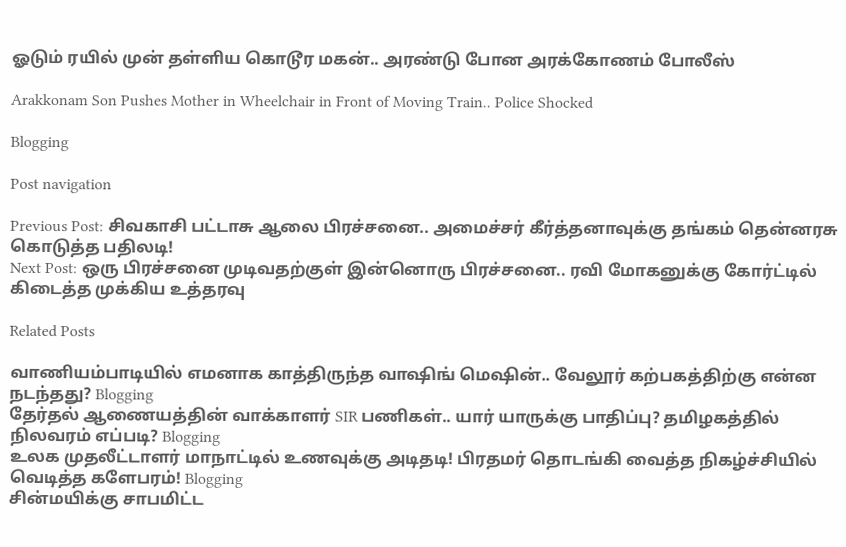ஓடும் ரயில் முன் தள்ளிய கொடூர மகன்.. அரண்டு போன அரக்கோணம் போலீஸ்

Arakkonam Son Pushes Mother in Wheelchair in Front of Moving Train.. Police Shocked

Blogging

Post navigation

Previous Post: சிவகாசி பட்டாசு ஆலை பிரச்சனை.. அமைச்சர் கீர்த்தனாவுக்கு தங்கம் தென்னரசு கொடுத்த பதிலடி!
Next Post: ஒரு பிரச்சனை முடிவதற்குள் இன்னொரு பிரச்சனை.. ரவி மோகனுக்கு கோர்ட்டில் கிடைத்த முக்கிய உத்தரவு

Related Posts

வாணியம்பாடியில் எமனாக காத்திருந்த வாஷிங் மெஷின்.. வேலூர் கற்பகத்திற்கு என்ன நடந்தது? Blogging
தேர்தல் ஆணையத்தின் வாக்காளர் SIR பணிகள்.. யார் யாருக்கு பாதிப்பு? தமிழகத்தில் நிலவரம் எப்படி? Blogging
உலக முதலீட்டாளர் மாநாட்டில் உணவுக்கு அடிதடி! பிரதமர் தொடங்கி வைத்த நிகழ்ச்சியில் வெடித்த களேபரம்! Blogging
சின்மயிக்கு சாபமிட்ட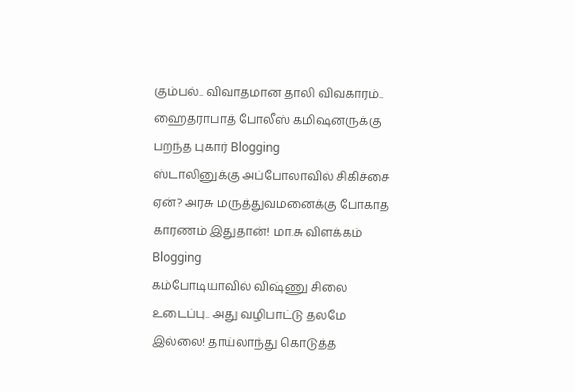கும்பல்.. விவாதமான தாலி விவகாரம்.. ஹைதராபாத் போலீஸ் கமிஷனருக்கு பறந்த புகார் Blogging
ஸ்டாலினுக்கு அப்போலாவில் சிகிச்சை ஏன்? அரசு மருத்துவமனைக்கு போகாத காரணம் இதுதான்! மா.சு விளக்கம் Blogging
கம்போடியாவில் விஷ்ணு சிலை உடைப்பு.. அது வழிபாட்டு தலமே இல்லை! தாய்லாந்து கொடுத்த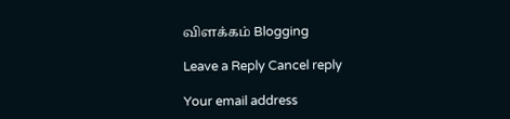விளக்கம் Blogging

Leave a Reply Cancel reply

Your email address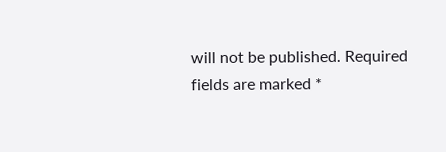will not be published. Required fields are marked *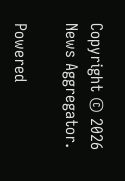Copyright © 2026 News Aggregator.

Powered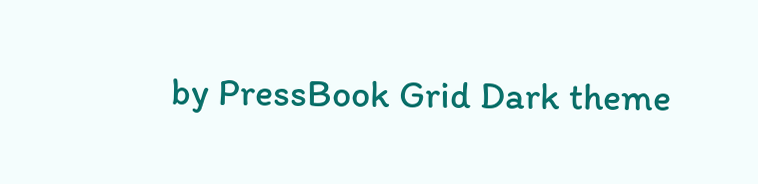by PressBook Grid Dark theme